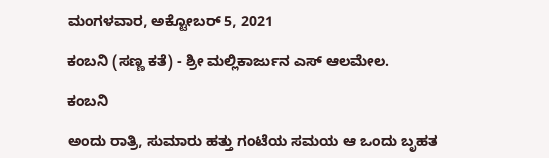ಮಂಗಳವಾರ, ಅಕ್ಟೋಬರ್ 5, 2021

ಕಂಬನಿ (ಸಣ್ಣ ಕತೆ) - ಶ್ರೀ ಮಲ್ಲಿಕಾರ್ಜುನ ಎಸ್ ಆಲಮೇಲ.

ಕಂಬನಿ

ಅಂದು ರಾತ್ರಿ, ಸುಮಾರು ಹತ್ತು ಗಂಟೆಯ ಸಮಯ ಆ ಒಂದು ಬೃಹತ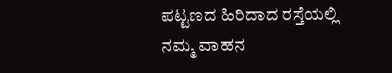ಪಟ್ಟಣದ ಹಿರಿದಾದ ರಸ್ತೆಯಲ್ಲಿ ನಮ್ಮ ವಾಹನ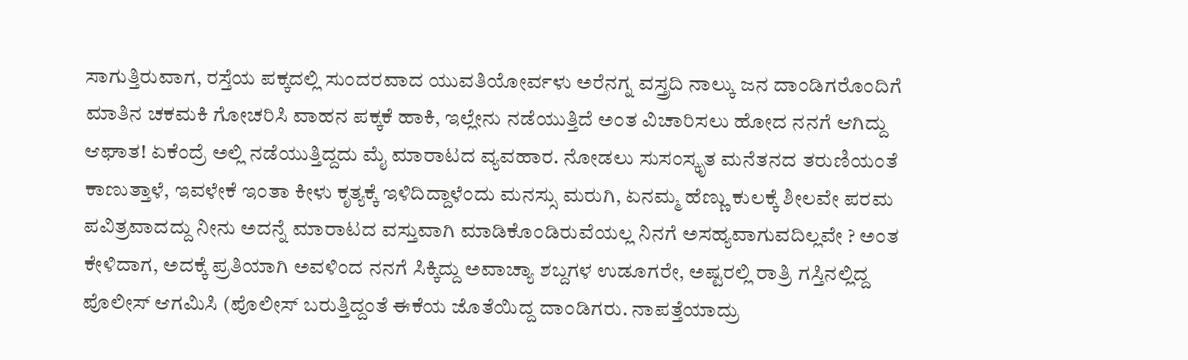ಸಾಗುತ್ತಿರುವಾಗ, ರಸ್ತೆಯ ಪಕ್ಕದಲ್ಲಿ ಸುಂದರವಾದ ಯುವತಿಯೋರ್ವಳು ಅರೆನಗ್ನ ವಸ್ತ್ರದಿ ನಾಲ್ಕು ಜನ ದಾಂಡಿಗರೊಂದಿಗೆ ಮಾತಿನ ಚಕಮಕಿ ಗೋಚರಿಸಿ ವಾಹನ ಪಕ್ಕಕೆ ಹಾಕಿ, ಇಲ್ಲೇನು ನಡೆಯುತ್ತಿದೆ ಅಂತ ವಿಚಾರಿಸಲು ಹೋದ ನನಗೆ ಆಗಿದ್ದು ಆಘಾತ! ಏಕೆಂದ್ರೆ ಅಲ್ಲಿ ನಡೆಯುತ್ತಿದ್ದದು ಮೈ ಮಾರಾಟದ ವ್ಯವಹಾರ. ನೋಡಲು ಸುಸಂಸ್ಕೃತ ಮನೆತನದ ತರುಣಿಯಂತೆ ಕಾಣುತ್ತಾಳೆ, ಇವಳೇಕೆ ಇಂತಾ ಕೀಳು ಕೃತ್ಯಕ್ಕೆ ಇಳಿದಿದ್ದಾಳೆಂದು ಮನಸ್ಸು ಮರುಗಿ, ಏನಮ್ಮ ಹೆಣ್ಣು ಕುಲಕ್ಕೆ ಶೀಲವೇ ಪರಮ ಪವಿತ್ರವಾದದ್ದು ನೀನು ಅದನ್ನೆ ಮಾರಾಟದ ವಸ್ತುವಾಗಿ ಮಾಡಿಕೊಂಡಿರುವೆಯಲ್ಲ ನಿನಗೆ ಅಸಹ್ಯವಾಗುವದಿಲ್ಲವೇ ? ಅಂತ ಕೇಳಿದಾಗ, ಅದಕ್ಕೆ ಪ್ರತಿಯಾಗಿ ಅವಳಿಂದ ನನಗೆ ಸಿಕ್ಕಿದ್ದು ಅವಾಚ್ಯಾ ಶಬ್ದಗಳ ಉಡೂಗರೇ, ಅಷ್ಟರಲ್ಲಿ ರಾತ್ರಿ ಗಸ್ತಿನಲ್ಲಿದ್ದ ಪೊಲೀಸ್ ಆಗಮಿಸಿ (ಪೊಲೀಸ್ ಬರುತ್ತಿದ್ದಂತೆ ಈಕೆಯ ಜೊತೆಯಿದ್ದ ದಾಂಡಿಗರು. ನಾಪತ್ತೆಯಾದ್ರು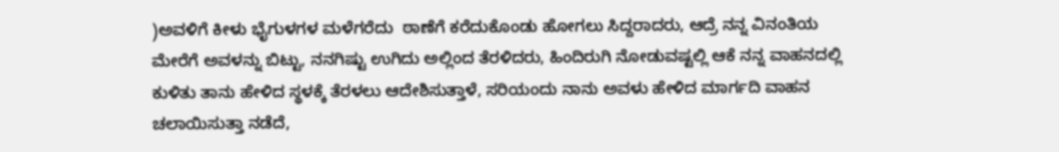)ಅವಳಿಗೆ ಕೀಳು ಭೈಗುಳಗಳ ಮಳೆಗರೆದು  ಠಾಣೆಗೆ ಕರೆದುಕೊಂಡು ಹೋಗಲು ಸಿದ್ದರಾದರು, ಆದ್ರೆ ನನ್ನ ವಿನಂತಿಯ ಮೇರೆಗೆ ಅವಳನ್ನು ಬಿಟ್ಟು, ನನಗಿಷ್ಟು ಉಗಿದು ಅಲ್ಲಿಂದ ತೆರಳಿದರು, ಹಿಂದಿರುಗಿ ನೋಡುವಷ್ಟಲ್ಲಿ ಆಕೆ ನನ್ನ ವಾಹನದಲ್ಲಿ ಕುಳಿತು ತಾನು ಹೇಳಿದ ಸ್ಥಳಕ್ಕೆ ತೆರಳಲು ಆದೇಶಿಸುತ್ತಾಳೆ, ಸರಿಯಂದು ನಾನು ಅವಳು ಹೇಳಿದ ಮಾರ್ಗದಿ ವಾಹನ ಚಲಾಯಿಸುತ್ತಾ ನಡೆದೆ,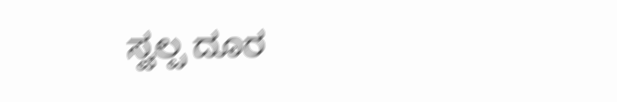ಸ್ವಲ್ಪ ದೂರ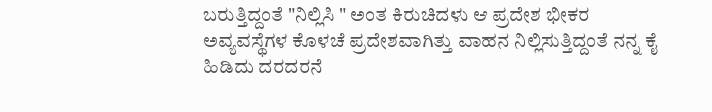ಬರುತ್ತಿದ್ದಂತೆ "ನಿಲ್ಲಿಸಿ " ಅಂತ ಕಿರುಚಿದಳು ಆ ಪ್ರದೇಶ ಭೀಕರ ಅವ್ಯವಸ್ಥೆಗಳ ಕೊಳಚೆ ಪ್ರದೇಶವಾಗಿತ್ತು ವಾಹನ ನಿಲ್ಲಿಸುತ್ತಿದ್ದಂತೆ ನನ್ನ ಕೈ ಹಿಡಿದು ದರದರನೆ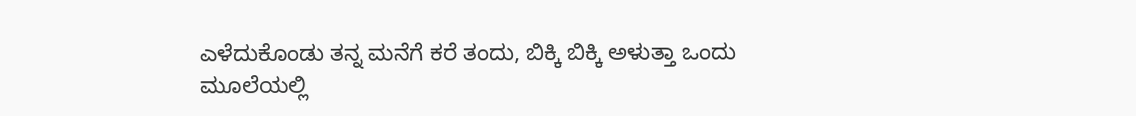ಎಳೆದುಕೊಂಡು ತನ್ನ ಮನೆಗೆ ಕರೆ ತಂದು, ಬಿಕ್ಕಿ ಬಿಕ್ಕಿ ಅಳುತ್ತಾ ಒಂದು ಮೂಲೆಯಲ್ಲಿ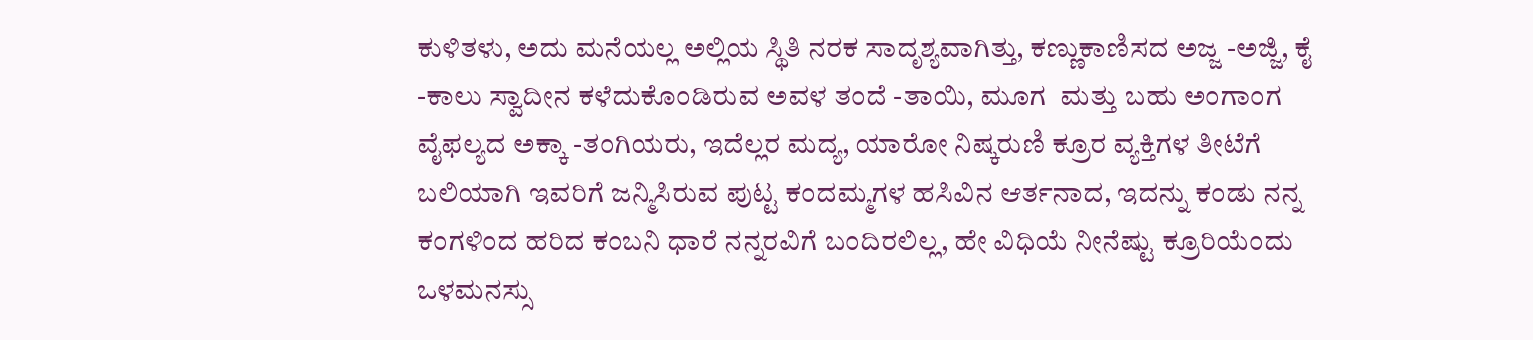ಕುಳಿತಳು, ಅದು ಮನೆಯಲ್ಲ ಅಲ್ಲಿಯ ಸ್ಥಿತಿ ನರಕ ಸಾದೃಶ್ಯವಾಗಿತ್ತು, ಕಣ್ಣುಕಾಣಿಸದ ಅಜ್ಜ -ಅಜ್ಜಿ, ಕೈ -ಕಾಲು ಸ್ವಾದೀನ ಕಳೆದುಕೊಂಡಿರುವ ಅವಳ ತಂದೆ -ತಾಯಿ, ಮೂಗ  ಮತ್ತು ಬಹು ಅಂಗಾಂಗ ವೈಫಲ್ಯದ ಅಕ್ಕಾ -ತಂಗಿಯರು, ಇದೆಲ್ಲರ ಮದ್ಯ, ಯಾರೋ ನಿಷ್ಕರುಣಿ ಕ್ರೂರ ವ್ಯಕ್ತಿಗಳ ತೀಟೆಗೆ ಬಲಿಯಾಗಿ ಇವರಿಗೆ ಜನ್ಮಿಸಿರುವ ಪುಟ್ಟ ಕಂದಮ್ಮಗಳ ಹಸಿವಿನ ಆರ್ತನಾದ, ಇದನ್ನು ಕಂಡು ನನ್ನ ಕಂಗಳಿಂದ ಹರಿದ ಕಂಬನಿ ಧಾರೆ ನನ್ನರವಿಗೆ ಬಂದಿರಲಿಲ್ಲ, ಹೇ ವಿಧಿಯೆ ನೀನೆಷ್ಟು ಕ್ರೂರಿಯೆಂದು ಒಳಮನಸ್ಸು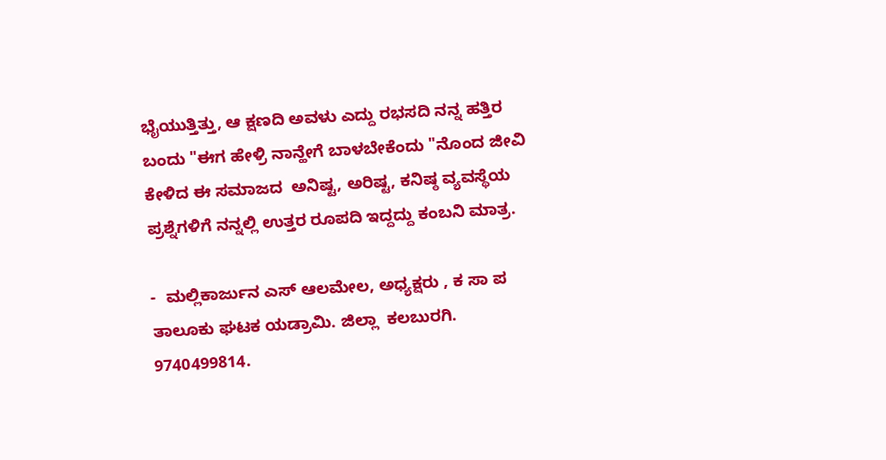ಭೈಯುತ್ತಿತ್ತು, ಆ ಕ್ಷಣದಿ ಅವಳು ಎದ್ದು ರಭಸದಿ ನನ್ನ ಹತ್ತಿರ ಬಂದು "ಈಗ ಹೇಳ್ರಿ ನಾನ್ಹೇಗೆ ಬಾಳಬೇಕೆಂದು "ನೊಂದ ಜೀವಿ ಕೇಳಿದ ಈ ಸಮಾಜದ  ಅನಿಷ್ಟ, ಅರಿಷ್ಟ, ಕನಿಷ್ಠ ವ್ಯವಸ್ಥೆಯ ಪ್ರಶ್ನೆಗಳಿಗೆ ನನ್ನಲ್ಲಿ ಉತ್ತರ ರೂಪದಿ ಇದ್ದದ್ದು ಕಂಬನಿ ಮಾತ್ರ.

-  ಮಲ್ಲಿಕಾರ್ಜುನ ಎಸ್ ಆಲಮೇಲ, ಅಧ್ಯಕ್ಷರು , ಕ ಸಾ ಪ  ತಾಲೂಕು ಘಟಕ ಯಡ್ರಾಮಿ. ಜಿಲ್ಲಾ  ಕಲಬುರಗಿ.
9740499814.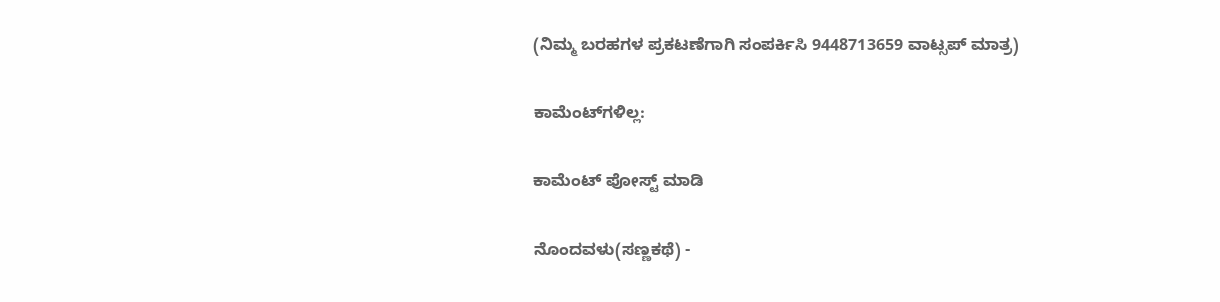(ನಿಮ್ಮ ಬರಹಗಳ ಪ್ರಕಟಣೆಗಾಗಿ ಸಂಪರ್ಕಿಸಿ 9448713659 ವಾಟ್ಸಪ್ ಮಾತ್ರ)

ಕಾಮೆಂಟ್‌ಗಳಿಲ್ಲ:

ಕಾಮೆಂಟ್‌‌ ಪೋಸ್ಟ್‌ ಮಾಡಿ

ನೊಂದವಳು(ಸಣ್ಣಕಥೆ) -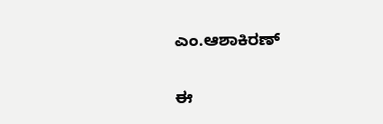ಎಂ.ಆಶಾಕಿರಣ್

ಈ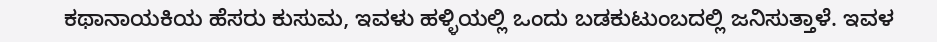ಕಥಾನಾಯಕಿಯ ಹೆಸರು ಕುಸುಮ, ಇವಳು ಹಳ್ಳಿಯಲ್ಲಿ ಒಂದು ಬಡಕುಟುಂಬದಲ್ಲಿ ಜನಿಸುತ್ತಾಳೆ. ಇವಳ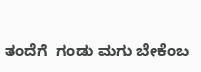ತಂದೆಗೆ  ಗಂಡು ಮಗು ಬೇಕೆಂಬ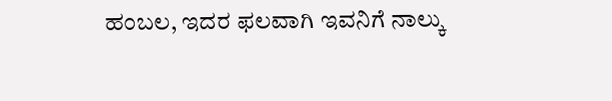ಹಂಬಲ, ಇದರ ಫಲವಾಗಿ ಇವನಿಗೆ ನಾಲ್ಕು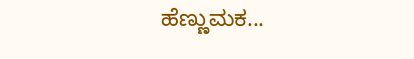ಹೆಣ್ಣುಮಕ...